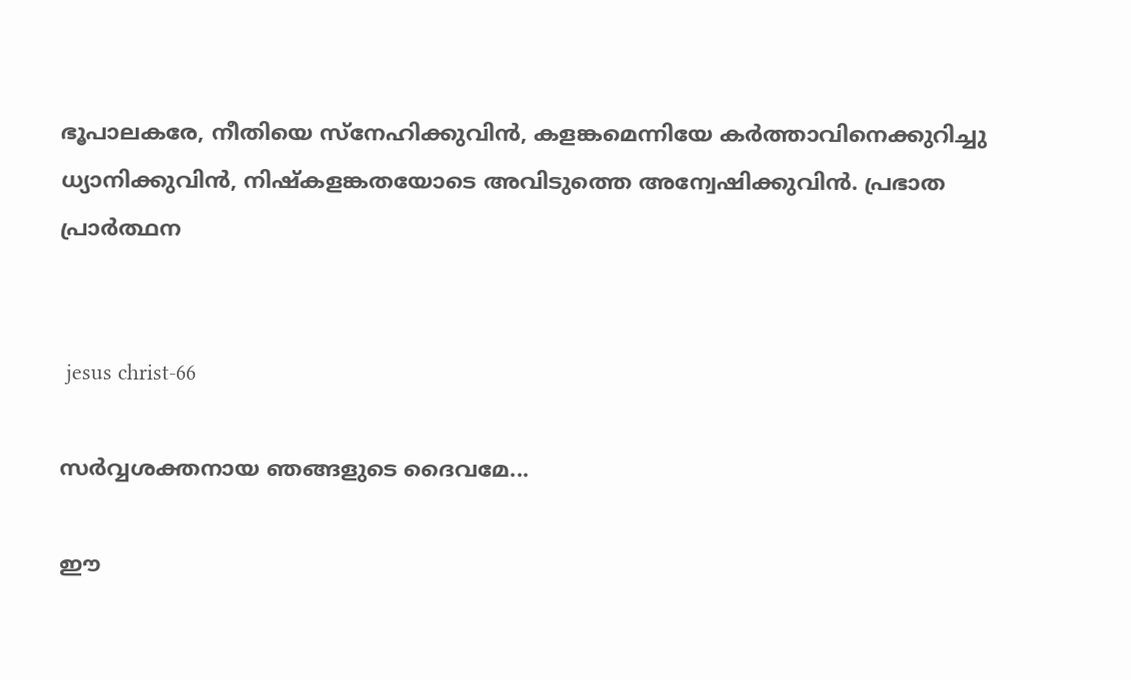ഭൂപാലകരേ, നീതിയെ സ്‌നേഹിക്കുവിന്‍, കളങ്കമെന്നിയേ കര്‍ത്താവിനെക്കുറിച്ചു ധ്യാനിക്കുവിന്‍, നിഷ്‌കളങ്കതയോടെ അവിടുത്തെ അന്വേഷിക്കുവിന്‍. പ്രഭാത പ്രാർത്ഥന


 jesus christ-66

സർവ്വശക്തനായ ഞങ്ങളുടെ ദൈവമേ...

ഈ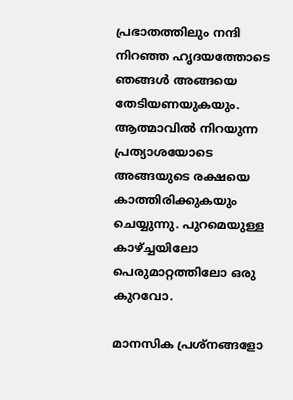പ്രഭാതത്തിലും നന്ദി നിറഞ്ഞ ഹൃദയത്തോടെ ഞങ്ങൾ അങ്ങയെ തേടിയണയുകയും. ആത്മാവിൽ നിറയുന്ന പ്രത്യാശയോടെ അങ്ങയുടെ രക്ഷയെ കാത്തിരിക്കുകയും ചെയ്യുന്നു. പുറമെയുള്ള കാഴ്ച്ചയിലോ പെരുമാറ്റത്തിലോ ഒരു കുറവോ.

മാനസിക പ്രശ്നങ്ങളോ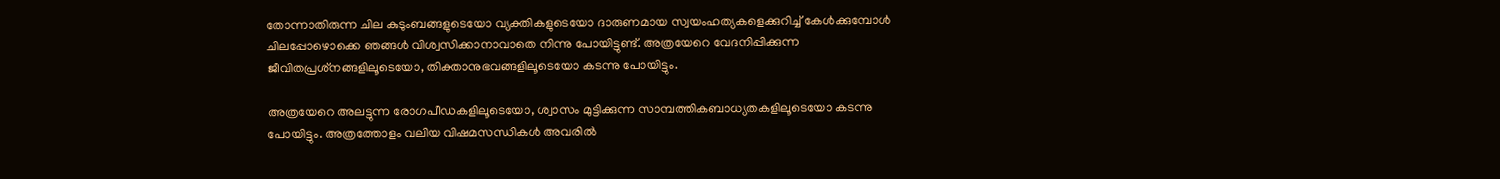തോന്നാതിരുന്ന ചില കുടുംബങ്ങളുടെയോ വ്യക്തികളുടെയോ ദാരുണമായ സ്വയംഹത്യകളെക്കുറിച്ച് കേൾക്കുമ്പോൾ ചിലപ്പോഴൊക്കെ ഞങ്ങൾ വിശ്വസിക്കാനാവാതെ നിന്നു പോയിട്ടുണ്ട്. അത്രയേറെ വേദനിപ്പിക്കുന്ന ജീവിതപ്രശ്‌നങ്ങളിലൂടെയോ, തിക്താനുഭവങ്ങളിലൂടെയോ കടന്നു പോയിട്ടും.

അത്രയേറെ അലട്ടുന്ന രോഗപീഡകളിലൂടെയോ, ശ്വാസം മുട്ടിക്കുന്ന സാമ്പത്തികബാധ്യതകളിലൂടെയോ കടന്നു പോയിട്ടും. അത്രത്തോളം വലിയ വിഷമസന്ധികൾ അവരിൽ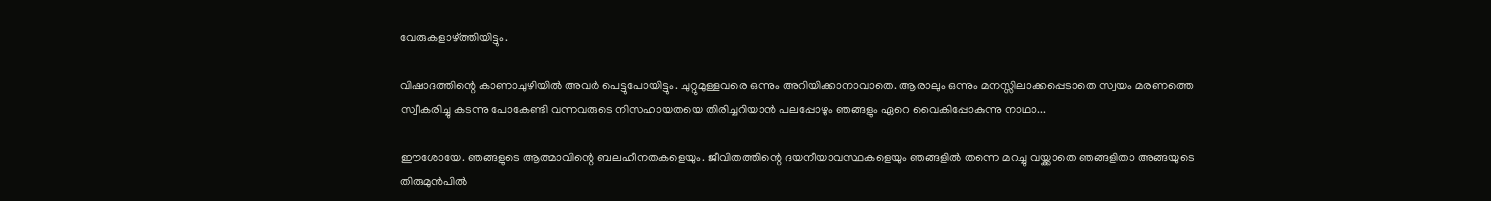വേരുകളാഴ്ത്തിയിട്ടും.

വിഷാദത്തിന്റെ കാണാചുഴിയിൽ അവർ പെട്ടുപോയിട്ടും. ചുറ്റുമുള്ളവരെ ഒന്നും അറിയിക്കാനാവാതെ. ആരാലും ഒന്നും മനസ്സിലാക്കപ്പെടാതെ സ്വയം മരണത്തെ സ്വീകരിച്ചു കടന്നു പോകേണ്ടി വന്നവരുടെ നിസഹായതയെ തിരിച്ചറിയാൻ പലപ്പോഴും ഞങ്ങളും ഏറെ വൈകിപ്പോകുന്നു നാഥാ...

ഈശോയേ. ഞങ്ങളുടെ ആത്മാവിന്റെ ബലഹീനതകളെയും. ജീവിതത്തിന്റെ ദയനീയാവസ്ഥകളെയും ഞങ്ങളിൽ തന്നെ മറച്ചു വയ്ക്കാതെ ഞങ്ങളിതാ അങ്ങയുടെ തിരുമുൻപിൽ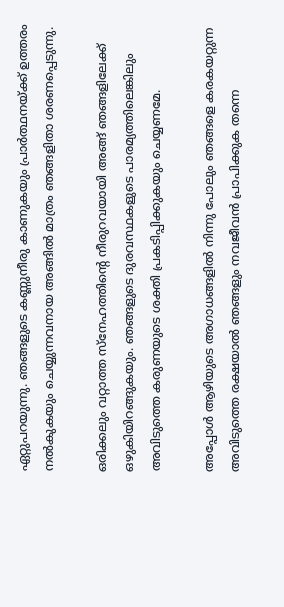ഏറ്റുപറയുന്നു. ഞങ്ങളുടെ കണ്ണുനീരു കാണുകയും പ്രാർത്ഥനയ്ക്ക് ഉത്തരം നൽകുകയും ചെയ്യുന്നവനായ അങ്ങിൽ മാത്രം ഞങ്ങളിതാ ശരണപ്പെടുന്നു.

ഒരിക്കലും വറ്റാത്ത സ്നേഹത്തിന്റെ നീരുറവയായി അങ്ങ് ഞങ്ങളിലേക്ക് ഒഴുകിയിറങ്ങുകയും. ഞങ്ങളുടെ ദുരവസ്ഥകളുടെ പാരമ്യത്തിലെങ്കിലും അവിടുത്തെ കരുണയുടെ ശക്തി പ്രകടിപ്പിക്കുകയും ചെയ്യണമേ.

അപ്പോൾ ആഴിയുടെ അഗാധങ്ങളിൽ നിന്നു പോലും ഞങ്ങളെ കരകയറ്റുന്ന അവിടുത്തെ രക്ഷയാൽ ഞങ്ങളും നവജീവൻ പ്രാപിക്കുക തന്നെ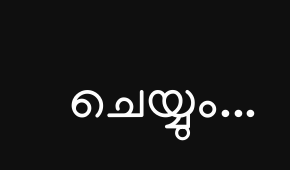ചെയ്യും...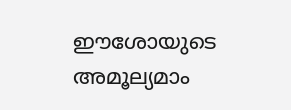ഈശോയുടെ അമൂല്യമാം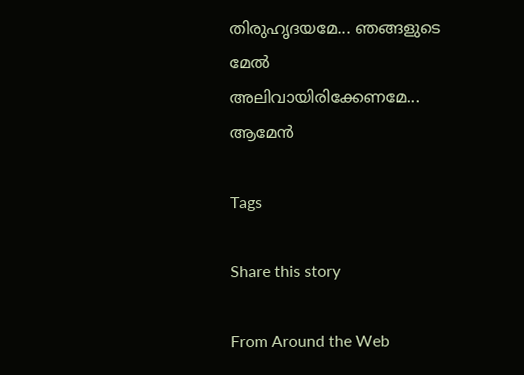തിരുഹൃദയമേ... ഞങ്ങളുടെ മേൽ അലിവായിരിക്കേണമേ... ആമേൻ

Tags

Share this story

From Around the Web